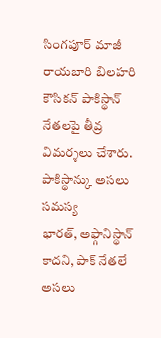సింగపూర్ మాజీ రాయబారి బిలహరి కౌసికన్ పాకిస్థాన్ నేతలపై తీవ్ర విమర్శలు చేశారు. పాకిస్థాన్కు అసలు సమస్య
భారత్, అఫ్గానిస్థాన్ కాదని, పాక్ నేతలే అసలు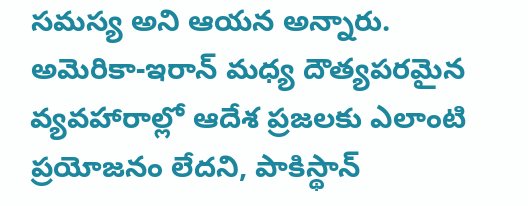సమస్య అని ఆయన అన్నారు.
అమెరికా-ఇరాన్ మధ్య దౌత్యపరమైన వ్యవహారాల్లో ఆదేశ ప్రజలకు ఎలాంటి ప్రయోజనం లేదని, పాకిస్థాన్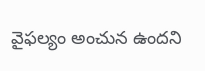వైఫల్యం అంచున ఉందని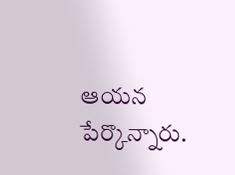ఆయన పేర్కొన్నారు.